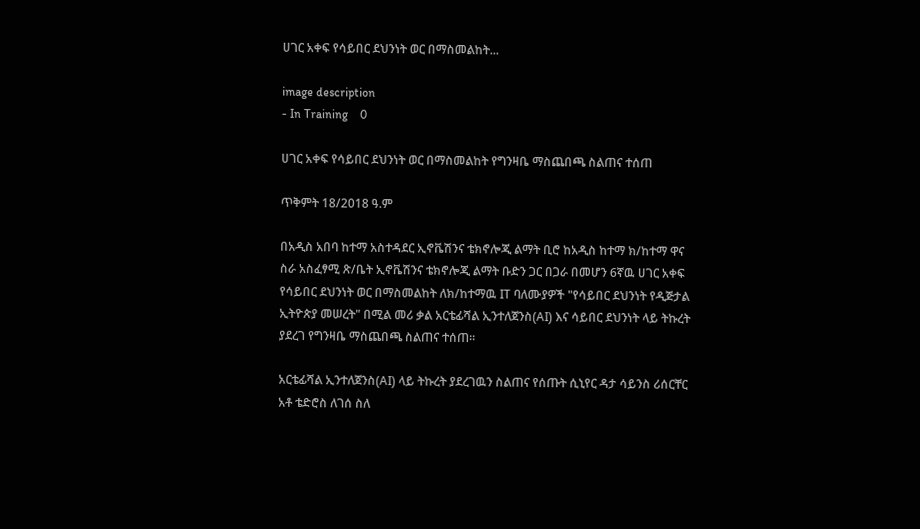ሀገር አቀፍ የሳይበር ደህንነት ወር በማስመልከት...

image description
- In Training    0

ሀገር አቀፍ የሳይበር ደህንነት ወር በማስመልከት የግንዛቤ ማስጨበጫ ስልጠና ተሰጠ

ጥቅምት 18/2018 ዓ.ም

በአዲስ አበባ ከተማ አስተዳደር ኢኖቬሽንና ቴክኖሎጂ ልማት ቢሮ ከአዲስ ከተማ ክ/ከተማ ዋና ስራ አስፈፃሚ ጽ/ቤት ኢኖቬሽንና ቴክኖሎጂ ልማት ቡድን ጋር በጋራ በመሆን 6ኛዉ ሀገር አቀፍ የሳይበር ደህንነት ወር በማስመልከት ለክ/ከተማዉ IT ባለሙያዎች "የሳይበር ደህንነት የዲጅታል ኢትዮጵያ መሠረት" በሚል መሪ ቃል አርቴፊሻል ኢንተለጀንስ(AI) እና ሳይበር ደህንነት ላይ ትኩረት ያደረገ የግንዛቤ ማስጨበጫ ስልጠና ተሰጠ።

አርቴፊሻል ኢንተለጀንስ(AI) ላይ ትኩረት ያደረገዉን ስልጠና የሰጡት ሲኒየር ዳታ ሳይንስ ሪሰርቸር አቶ ቴድሮስ ለገሰ ስለ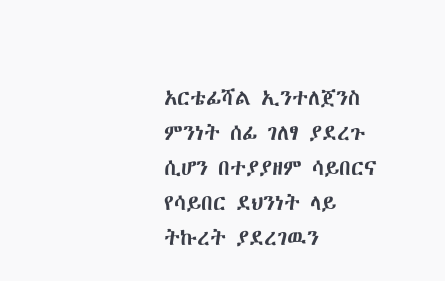አርቴፊሻል ኢንተለጀንስ ምንነት ሰፊ ገለፃ ያደረጉ ሲሆን በተያያዘም ሳይበርና የሳይበር ደህንነት ላይ ትኩረት ያደረገዉን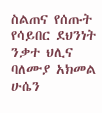ስልጠና የሰጡት የሳይበር ደህንነት ንቃተ ህሊና ባለሙያ አክመል ሁሴን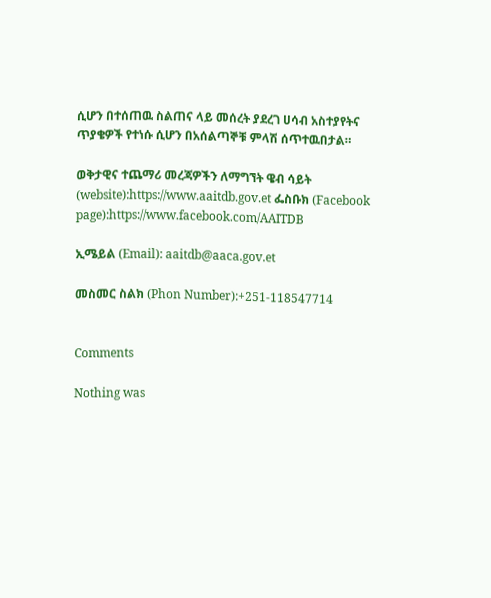ሲሆን በተሰጠዉ ስልጠና ላይ መሰረት ያደረገ ሀሳብ አስተያየትና ጥያቄዎች የተነሱ ሲሆን በአሰልጣኞቹ ምላሽ ሰጥተዉበታል።

ወቅታዊና ተጨማሪ መረጃዎችን ለማግኘት ዌብ ሳይት (website):https://www.aaitdb.gov.et ፌስቡክ (Facebook page):https://www.facebook.com/AAITDB

ኢሜይል (Email): aaitdb@aaca.gov.et

መስመር ስልክ (Phon Number):+251-118547714


Comments

Nothing was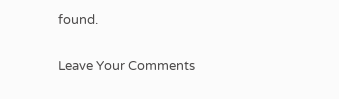found.

Leave Your Comments